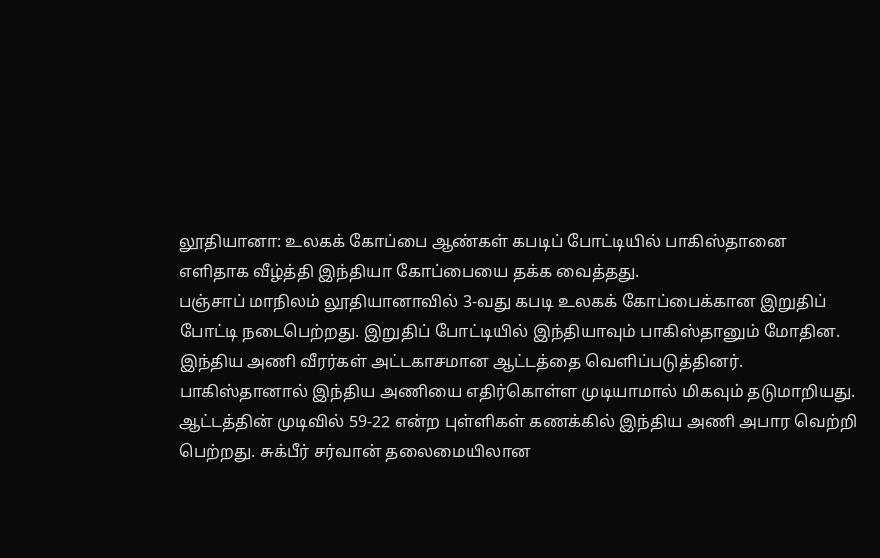லூதியானா: உலகக் கோப்பை ஆண்கள் கபடிப் போட்டியில் பாகிஸ்தானை எளிதாக வீழ்த்தி இந்தியா கோப்பையை தக்க வைத்தது.
பஞ்சாப் மாநிலம் லூதியானாவில் 3-வது கபடி உலகக் கோப்பைக்கான இறுதிப் போட்டி நடைபெற்றது. இறுதிப் போட்டியில் இந்தியாவும் பாகிஸ்தானும் மோதின.
இந்திய அணி வீரர்கள் அட்டகாசமான ஆட்டத்தை வெளிப்படுத்தினர். பாகிஸ்தானால் இந்திய அணியை எதிர்கொள்ள முடியாமால் மிகவும் தடுமாறியது.
ஆட்டத்தின் முடிவில் 59-22 என்ற புள்ளிகள் கணக்கில் இந்திய அணி அபார வெற்றி பெற்றது. சுக்பீர் சர்வான் தலைமையிலான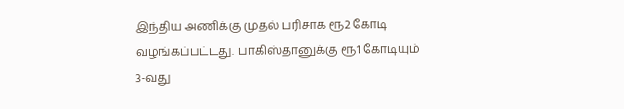இந்திய அணிக்கு முதல் பரிசாக ரூ2 கோடி வழங்கப்பட்டது. பாகிஸ்தானுக்கு ரூ1 கோடியும் 3-வது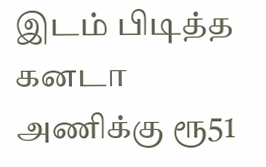இடம் பிடித்த கனடா அணிக்கு ரூ51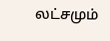லட்சமும்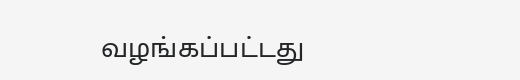வழங்கப்பட்டது